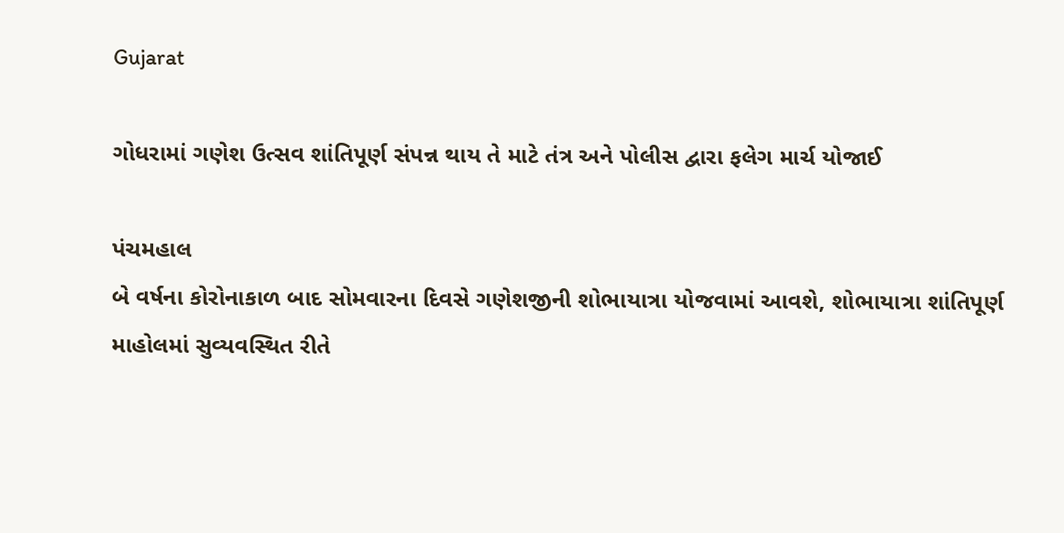Gujarat

ગોધરામાં ગણેશ ઉત્સવ શાંતિપૂર્ણ સંપન્ન થાય તે માટે તંત્ર અને પોલીસ દ્વારા ફલેગ માર્ચ યોજાઈ

પંચમહાલ
બે વર્ષના કોરોનાકાળ બાદ સોમવારના દિવસે ગણેશજીની શોભાયાત્રા યોજવામાં આવશે, શોભાયાત્રા શાંતિપૂર્ણ માહોલમાં સુવ્યવસ્થિત રીતે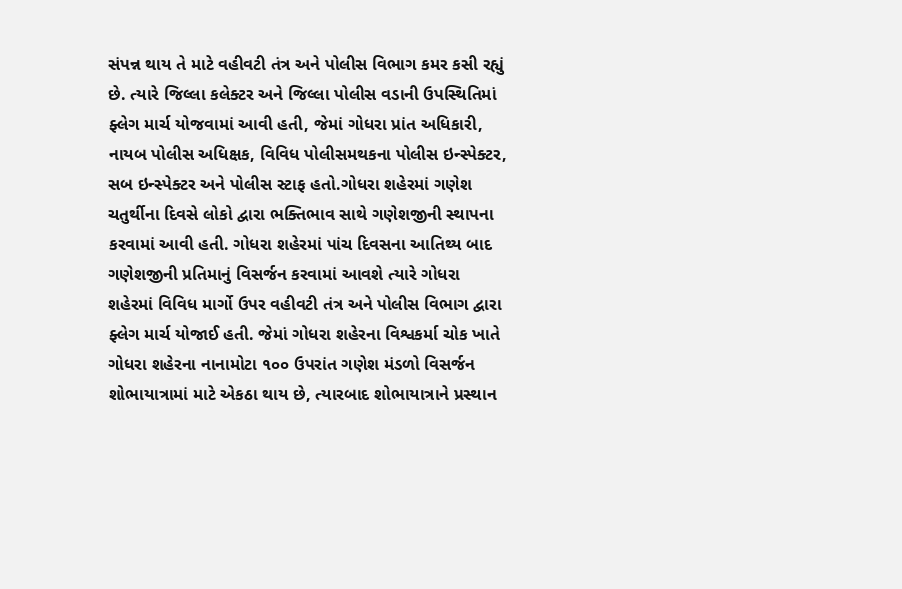સંપન્ન થાય તે માટે વહીવટી તંત્ર અને પોલીસ વિભાગ કમર કસી રહ્યું છે. ત્યારે જિલ્લા કલેક્ટર અને જિલ્લા પોલીસ વડાની ઉપસ્થિતિમાં ફ્લેગ માર્ચ યોજવામાં આવી હતી, જેમાં ગોધરા પ્રાંત અધિકારી, નાયબ પોલીસ અધિક્ષક, વિવિધ પોલીસમથકના પોલીસ ઇન્સ્પેક્ટર, સબ ઇન્સ્પેક્ટર અને પોલીસ સ્ટાફ હતો.ગોધરા શહેરમાં ગણેશ ચતુર્થીના દિવસે લોકો દ્વારા ભક્તિભાવ સાથે ગણેશજીની સ્થાપના કરવામાં આવી હતી. ગોધરા શહેરમાં પાંચ દિવસના આતિથ્ય બાદ ગણેશજીની પ્રતિમાનું વિસર્જન કરવામાં આવશે ત્યારે ગોધરા શહેરમાં વિવિધ માર્ગો ઉપર વહીવટી તંત્ર અને પોલીસ વિભાગ દ્વારા ફ્લેગ માર્ચ યોજાઈ હતી. જેમાં ગોધરા શહેરના વિશ્વકર્મા ચોક ખાતે ગોધરા શહેરના નાનામોટા ૧૦૦ ઉપરાંત ગણેશ મંડળો વિસર્જન શોભાયાત્રામાં માટે એકઠા થાય છે, ત્યારબાદ શોભાયાત્રાને પ્રસ્થાન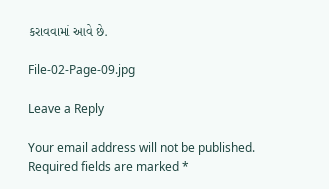કરાવવામાં આવે છે.

File-02-Page-09.jpg

Leave a Reply

Your email address will not be published. Required fields are marked *